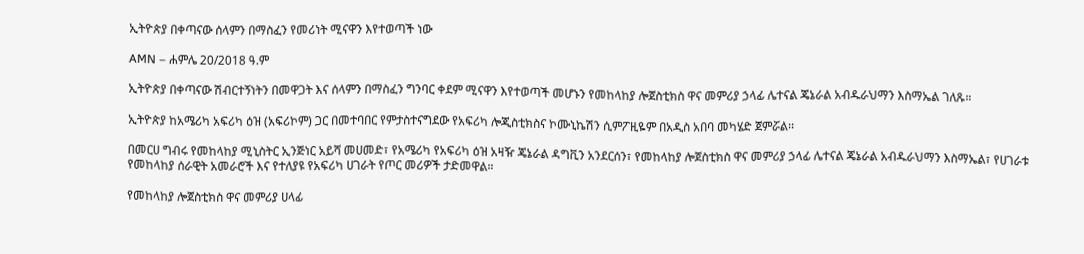ኢትዮጵያ በቀጣናው ሰላምን በማስፈን የመሪነት ሚናዋን እየተወጣች ነው

AMN – ሐምሌ 20/2018 ዓ.ም

ኢትዮጵያ በቀጣናው ሽብርተኝነትን በመዋጋት እና ሰላምን በማስፈን ግንባር ቀደም ሚናዋን እየተወጣች መሆኑን የመከላከያ ሎጀስቲክስ ዋና መምሪያ ኃላፊ ሌተናል ጄኔራል አብዱራህማን እስማኤል ገለጹ።

ኢትዮጵያ ከአሜሪካ አፍሪካ ዕዝ (አፍሪኮም) ጋር በመተባበር የምታስተናግደው የአፍሪካ ሎጂስቲክስና ኮሙኒኬሽን ሲምፖዚዬም በአዲስ አበባ መካሄድ ጀምሯል፡፡

በመርሀ ግብሩ የመከላከያ ሚኒስትር ኢንጅነር አይሻ መሀመድ፣ የአሜሪካ የአፍሪካ ዕዝ አዛዥ ጄኔራል ዳግቪን አንደርሰን፣ የመከላከያ ሎጀስቲክስ ዋና መምሪያ ኃላፊ ሌተናል ጄኔራል አብዱራህማን እስማኤል፣ የሀገራቱ የመከላከያ ሰራዊት አመራሮች እና የተለያዩ የአፍሪካ ሀገራት የጦር መሪዎች ታድመዋል።

የመከላከያ ሎጀስቲክስ ዋና መምሪያ ሀላፊ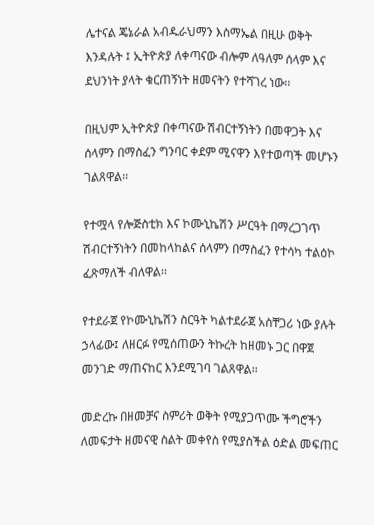ሌተናል ጄኔራል አብዱራህማን እስማኤል በዚሁ ወቅት እንዳሉት ፤ ኢትዮጵያ ለቀጣናው ብሎም ለዓለም ሰላም እና ደህንነት ያላት ቁርጠኝነት ዘመናትን የተሻገረ ነው፡፡

በዚህም ኢትዮጵያ በቀጣናው ሽብርተኝነትን በመዋጋት እና ሰላምን በማስፈን ግንባር ቀደም ሚናዋን እየተወጣች መሆኑን ገልጸዋል፡፡

የተሟላ የሎጅስቲክ እና ኮሙኒኬሽን ሥርዓት በማረጋገጥ ሽብርተኝነትን በመከላከልና ሰላምን በማስፈን የተሳካ ተልዕኮ ፈጽማለች ብለዋል፡፡

የተደራጀ የኮሙኒኬሽን ስርዓት ካልተደራጀ አስቸጋሪ ነው ያሉት ኃላፊው፤ ለዘርፉ የሚሰጠውን ትኩረት ከዘመኑ ጋር በዋጀ መንገድ ማጠናከር እንደሚገባ ገልጸዋል፡፡

መድረኩ በዘመቻና ስምሪት ወቅት የሚያጋጥሙ ችግሮችን ለመፍታት ዘመናዊ ስልት መቀየስ የሚያስችል ዕድል መፍጠር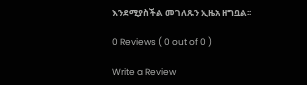እንደሚያስችል መገለጹን ኢዜአ ዘግቧል፡፡

0 Reviews ( 0 out of 0 )

Write a Review